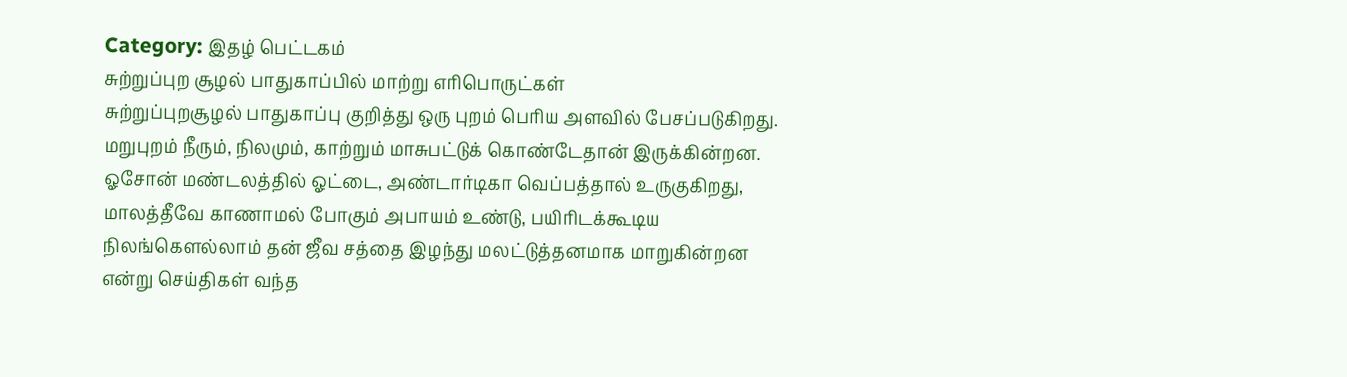Category: இதழ் பெட்டகம்
சுற்றுப்புற சூழல் பாதுகாப்பில் மாற்று எரிபொருட்கள்
சுற்றுப்புறசூழல் பாதுகாப்பு குறித்து ஒரு புறம் பெரிய அளவில் பேசப்படுகிறது. மறுபுறம் நீரும், நிலமும், காற்றும் மாசுபட்டுக் கொண்டேதான் இருக்கின்றன. ஓசோன் மண்டலத்தில் ஓட்டை, அண்டார்டிகா வெப்பத்தால் உருகுகிறது, மாலத்தீவே காணாமல் போகும் அபாயம் உண்டு, பயிரிடக்கூடிய நிலங்கௌல்லாம் தன் ஜீவ சத்தை இழந்து மலட்டுத்தனமாக மாறுகின்றன என்று செய்திகள் வந்த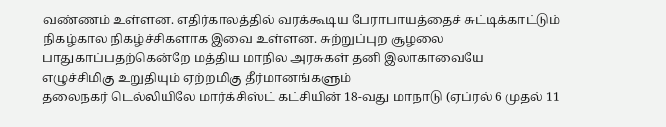வண்ணம் உள்ளன. எதிர்காலத்தில் வரக்கூடிய பேராபாயத்தைச் சுட்டிக்காட்டும் நிகழ்கால நிகழ்ச்சிகளாக இவை உள்ளன. சுற்றுப்புற சூழலை பாதுகாப்பதற்கென்றே மத்திய மாநில அரசுகள் தனி இலாகாவையே
எழுச்சிமிகு உறுதியும் ஏற்றமிகு தீர்மானங்களும்
தலைநகர் டெல்லியிலே மார்க்சிஸ்ட் கட்சியின் 18-வது மாநாடு (ஏப்ரல் 6 முதல் 11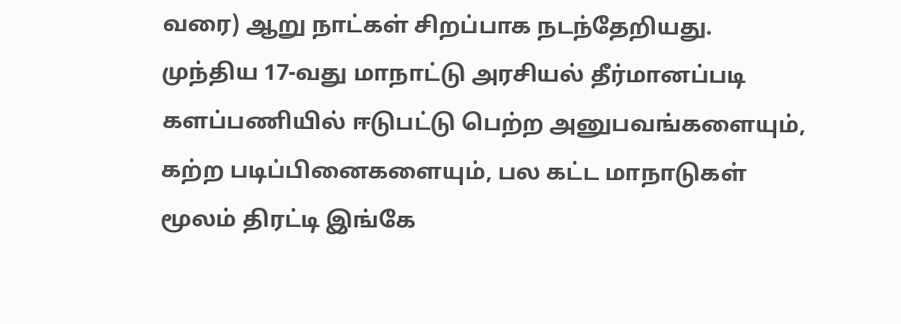வரை) ஆறு நாட்கள் சிறப்பாக நடந்தேறியது. முந்திய 17-வது மாநாட்டு அரசியல் தீர்மானப்படி களப்பணியில் ஈடுபட்டு பெற்ற அனுபவங்களையும், கற்ற படிப்பினைகளையும், பல கட்ட மாநாடுகள் மூலம் திரட்டி இங்கே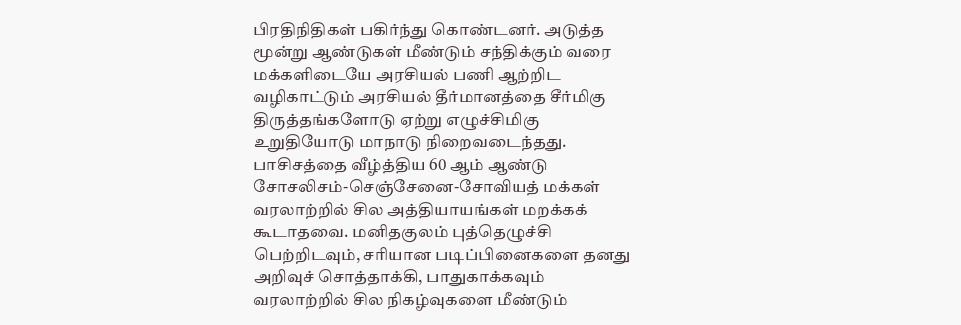பிரதிநிதிகள் பகிர்ந்து கொண்டனர். அடுத்த மூன்று ஆண்டுகள் மீண்டும் சந்திக்கும் வரை மக்களிடையே அரசியல் பணி ஆற்றிட வழிகாட்டும் அரசியல் தீர்மானத்தை சீர்மிகு திருத்தங்களோடு ஏற்று எழுச்சிமிகு உறுதியோடு மாநாடு நிறைவடைந்தது.
பாசிசத்தை வீழ்த்திய 60 ஆம் ஆண்டு சோசலிசம்-செஞ்சேனை-சோவியத் மக்கள்
வரலாற்றில் சில அத்தியாயங்கள் மறக்கக் கூடாதவை. மனிதகுலம் புத்தெழுச்சி பெற்றிடவும், சரியான படிப்பினைகளை தனது அறிவுச் சொத்தாக்கி, பாதுகாக்கவும் வரலாற்றில் சில நிகழ்வுகளை மீண்டும்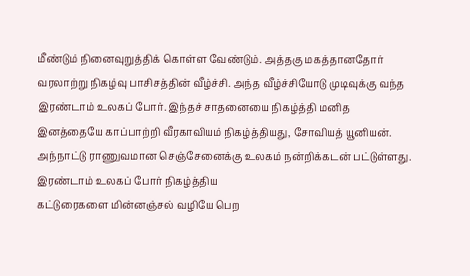மீண்டும் நினைவுறுத்திக் கொள்ள வேண்டும். அத்தகு மகத்தானதோர் வரலாற்று நிகழ்வு பாசிசத்தின் வீழ்ச்சி. அந்த வீழ்ச்சியோடு முடிவுக்கு வந்த இரண்டாம் உலகப் போர். இந்தச் சாதனையை நிகழ்த்தி மனித இனத்தையே காப்பாற்றி வீரகாவியம் நிகழ்த்தியது, சோவியத் யூனியன். அந்நாட்டு ராணுவமான செஞ்சேனைக்கு உலகம் நன்றிக்கடன் பட்டுள்ளது. இரண்டாம் உலகப் போர் நிகழ்த்திய
கட்டுரைகளை மின்னஞ்சல் வழியே பெற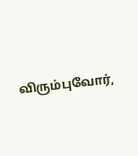விரும்புவோர்,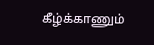கீழ்க்காணும்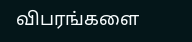விபரங்களை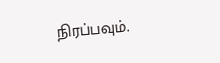நிரப்பவும்.